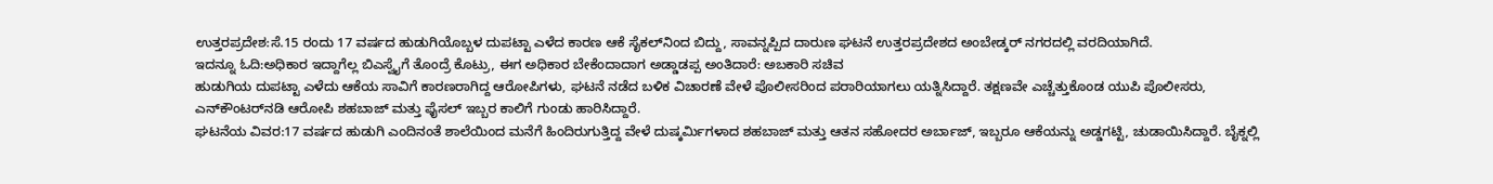ಉತ್ತರಪ್ರದೇಶ:ಸೆ.15 ರಂದು 17 ವರ್ಷದ ಹುಡುಗಿಯೊಬ್ಬಳ ದುಪಟ್ಟಾ ಎಳೆದ ಕಾರಣ ಆಕೆ ಸೈಕಲ್‌ನಿಂದ ಬಿದ್ದು, ಸಾವನ್ನಪ್ಪಿದ ದಾರುಣ ಘಟನೆ ಉತ್ತರಪ್ರದೇಶದ ಅಂಬೇಡ್ಕರ್ ನಗರದಲ್ಲಿ ವರದಿಯಾಗಿದೆ.
ಇದನ್ನೂ ಓದಿ:ಅಧಿಕಾರ ಇದ್ದಾಗೆಲ್ಲ ಬಿಎಸ್ವೈಗೆ ತೊಂದ್ರೆ ಕೊಟ್ರು, ಈಗ ಅಧಿಕಾರ ಬೇಕೆಂದಾದಾಗ ಅಡ್ಡಾಡಪ್ಪ ಅಂತಿದಾರೆ: ಅಬಕಾರಿ ಸಚಿವ
ಹುಡುಗಿಯ ದುಪಟ್ಟಾ ಎಳೆದು ಆಕೆಯ ಸಾವಿಗೆ ಕಾರಣರಾಗಿದ್ದ ಆರೋಪಿಗಳು, ಘಟನೆ ನಡೆದ ಬಳಿಕ ವಿಚಾರಣೆ ವೇಳೆ ಪೊಲೀಸರಿಂದ ಪರಾರಿಯಾಗಲು ಯತ್ನಿಸಿದ್ದಾರೆ. ತಕ್ಷಣವೇ ಎಚ್ಚೆತ್ತುಕೊಂಡ ಯುಪಿ ಪೊಲೀಸರು, ಎನ್‌ಕೌಂಟರ್‌ನಡಿ ಆರೋಪಿ ಶಹಬಾಜ್ ಮತ್ತು ಫೈಸಲ್ ಇಬ್ಬರ ಕಾಲಿಗೆ ಗುಂಡು ಹಾರಿಸಿದ್ದಾರೆ.
ಘಟನೆಯ ವಿವರ:17 ವರ್ಷದ ಹುಡುಗಿ ಎಂದಿನಂತೆ ಶಾಲೆಯಿಂದ ಮನೆಗೆ ಹಿಂದಿರುಗುತ್ತಿದ್ದ ವೇಳೆ ದುಷ್ಕರ್ಮಿಗಳಾದ ಶಹಬಾಜ್ ಮತ್ತು ಆತನ ಸಹೋದರ ಅರ್ಬಾಜ್, ಇಬ್ಬರೂ ಆಕೆಯನ್ನು ಅಡ್ಡಗಟ್ಟಿ, ಚುಡಾಯಿಸಿದ್ದಾರೆ. ಬೈಕ್ನಲ್ಲಿ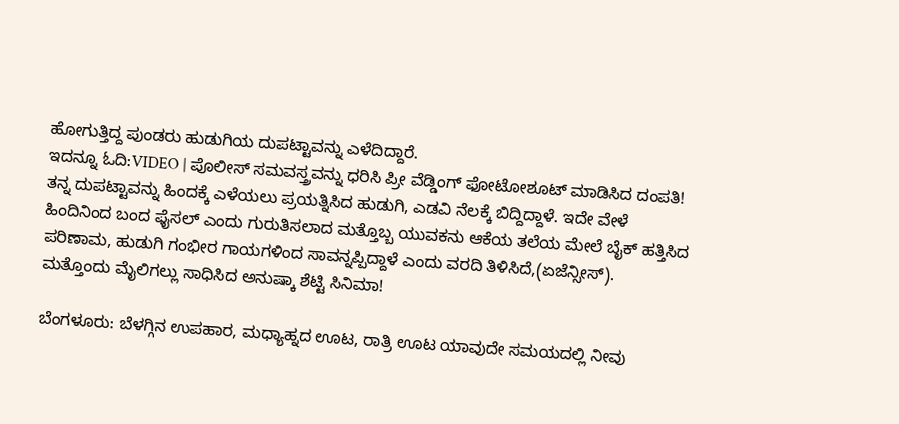ಹೋಗುತ್ತಿದ್ದ ಪುಂಡರು ಹುಡುಗಿಯ ದುಪಟ್ಟಾವನ್ನು ಎಳೆದಿದ್ದಾರೆ.
ಇದನ್ನೂ ಓದಿ:VIDEO | ಪೊಲೀಸ್ ಸಮವಸ್ತ್ರವನ್ನು ಧರಿಸಿ ಪ್ರೀ ವೆಡ್ಡಿಂಗ್ ಫೋಟೋಶೂಟ್ ಮಾಡಿಸಿದ ದಂಪತಿ!
ತನ್ನ ದುಪಟ್ಟಾವನ್ನು ಹಿಂದಕ್ಕೆ ಎಳೆಯಲು ಪ್ರಯತ್ನಿಸಿದ ಹುಡುಗಿ, ಎಡವಿ ನೆಲಕ್ಕೆ ಬಿದ್ದಿದ್ದಾಳೆ. ಇದೇ ವೇಳೆ ಹಿಂದಿನಿಂದ ಬಂದ ಫೈಸಲ್ ಎಂದು ಗುರುತಿಸಲಾದ ಮತ್ತೊಬ್ಬ ಯುವಕನು ಆಕೆಯ ತಲೆಯ ಮೇಲೆ ಬೈಕ್ ಹತ್ತಿಸಿದ ಪರಿಣಾಮ, ಹುಡುಗಿ ಗಂಭೀರ ಗಾಯಗಳಿಂದ ಸಾವನ್ನಪ್ಪಿದ್ದಾಳೆ ಎಂದು ವರದಿ ತಿಳಿಸಿದೆ,(ಏಜೆನ್ಸೀಸ್).
ಮತ್ತೊಂದು ಮೈಲಿಗಲ್ಲು ಸಾಧಿಸಿದ ಅನುಷ್ಕಾ ಶೆಟ್ಟಿ ಸಿನಿಮಾ!

ಬೆಂಗಳೂರು: ಬೆಳಗ್ಗಿನ ಉಪಹಾರ, ಮಧ್ಯಾಹ್ನದ ಊಟ, ರಾತ್ರಿ ಊಟ ಯಾವುದೇ ಸಮಯದಲ್ಲಿ ನೀವು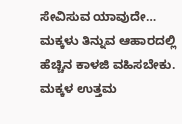ಸೇವಿಸುವ ಯಾವುದೇ…
ಮಕ್ಕಳು ತಿನ್ನುವ ಆಹಾರದಲ್ಲಿ ಹೆಚ್ಚಿನ ಕಾಳಜಿ ವಹಿಸಬೇಕು. ಮಕ್ಕಳ ಉತ್ತಮ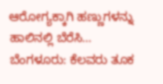ಆರೋಗ್ಯಕ್ಕಾಗಿ ಹಣ್ಣುಗಳನ್ನು ಹಾಲಿನಲ್ಲಿ ಬೆರೆಸಿ…
ಬೆಂಗಳೂರು: ಕೆಲವರು ತೂಕ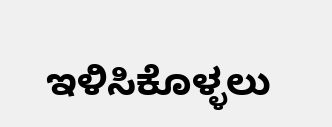ಇಳಿಸಿಕೊಳ್ಳಲು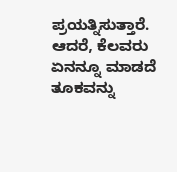ಪ್ರಯತ್ನಿಸುತ್ತಾರೆ. ಆದರೆ, ಕೆಲವರು ಏನನ್ನೂ ಮಾಡದೆ ತೂಕವನ್ನು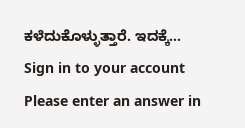ಕಳೆದುಕೊಳ್ಳುತ್ತಾರೆ. ಇದಕ್ಕೆ…
Sign in to your account
Please enter an answer in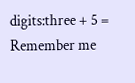digits:three + 5 =
Remember me